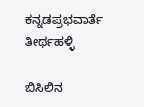ಕನ್ನಡಪ್ರಭವಾರ್ತೆ ತೀರ್ಥಹಳ್ಳಿ

ಬಿಸಿಲಿನ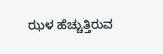ಝಳ ಹೆಚ್ಚುತ್ತಿರುವ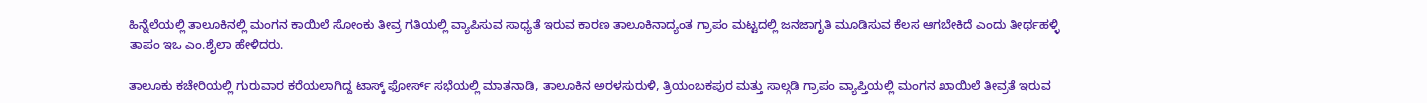ಹಿನ್ನೆಲೆಯಲ್ಲಿ ತಾಲೂಕಿನಲ್ಲಿ ಮಂಗನ ಕಾಯಿಲೆ ಸೋಂಕು ತೀವ್ರ ಗತಿಯಲ್ಲಿ ವ್ಯಾಪಿಸುವ ಸಾಧ್ಯತೆ ಇರುವ ಕಾರಣ ತಾಲೂಕಿನಾದ್ಯಂತ ಗ್ರಾಪಂ ಮಟ್ಟದಲ್ಲಿ ಜನಜಾಗೃತಿ ಮೂಡಿಸುವ ಕೆಲಸ ಆಗಬೇಕಿದೆ ಎಂದು ತೀರ್ಥಹಳ್ಳಿ ತಾಪಂ ಇಒ ಎಂ.ಶೈಲಾ ಹೇಳಿದರು.

ತಾಲೂಕು ಕಚೇರಿಯಲ್ಲಿ ಗುರುವಾರ ಕರೆಯಲಾಗಿದ್ದ ಟಾಸ್ಕ್ ಫೋರ್ಸ್ ಸಭೆಯಲ್ಲಿ ಮಾತನಾಡಿ, ತಾಲೂಕಿನ ಅರಳಸುರುಳಿ, ತ್ರಿಯಂಬಕಪುರ ಮತ್ತು ಸಾಲ್ಗಡಿ ಗ್ರಾಪಂ ವ್ಯಾಪ್ತಿಯಲ್ಲಿ ಮಂಗನ ಖಾಯಿಲೆ ತೀವ್ರತೆ ಇರುವ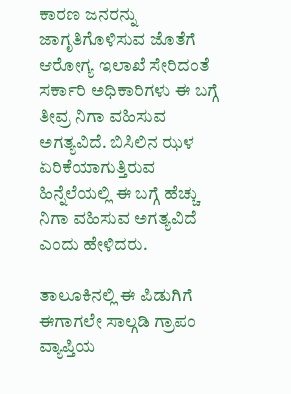ಕಾರಣ ಜನರನ್ನು ಜಾಗೃತಿಗೊಳಿಸುವ ಜೊತೆಗೆ ಆರೋಗ್ಯ ಇಲಾಖೆ ಸೇರಿದಂತೆ ಸರ್ಕಾರಿ ಅಧಿಕಾರಿಗಳು ಈ ಬಗ್ಗೆ ತೀವ್ರ ನಿಗಾ ವಹಿಸುವ ಅಗತ್ಯವಿದೆ. ಬಿಸಿಲಿನ ಝಳ ಏರಿಕೆಯಾಗುತ್ತಿರುವ ಹಿನ್ನೆಲೆಯಲ್ಲಿ ಈ ಬಗ್ಗೆ ಹೆಚ್ಚು ನಿಗಾ ವಹಿಸುವ ಅಗತ್ಯವಿದೆ ಎಂದು ಹೇಳಿದರು.

ತಾಲೂಕಿನಲ್ಲಿ ಈ ಪಿಡುಗಿಗೆ ಈಗಾಗಲೇ ಸಾಲ್ಗಡಿ ಗ್ರಾಪಂ ವ್ಯಾಪ್ತಿಯ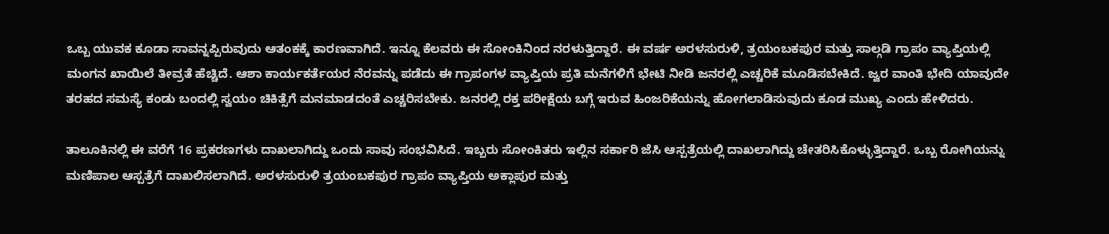ಒಬ್ಬ ಯುವಕ ಕೂಡಾ ಸಾವನ್ನಪ್ಪಿರುವುದು ಆತಂಕಕ್ಕೆ ಕಾರಣವಾಗಿದೆ. ಇನ್ನೂ ಕೆಲವರು ಈ ಸೋಂಕಿನಿಂದ ನರಳುತ್ತಿದ್ದಾರೆ. ಈ ವರ್ಷ ಅರಳಸುರುಳಿ, ತ್ರಯಂಬಕಪುರ ಮತ್ತು ಸಾಲ್ಗಡಿ ಗ್ರಾಪಂ ವ್ಯಾಪ್ತಿಯಲ್ಲಿ ಮಂಗನ ಖಾಯಿಲೆ ತೀವ್ರತೆ ಹೆಚ್ಚಿದೆ. ಆಶಾ ಕಾರ್ಯಕರ್ತೆಯರ ನೆರವನ್ನು ಪಡೆದು ಈ ಗ್ರಾಪಂಗಳ ವ್ಯಾಪ್ತಿಯ ಪ್ರತಿ ಮನೆಗಳಿಗೆ ಭೇಟಿ ನೀಡಿ ಜನರಲ್ಲಿ ಎಚ್ಚರಿಕೆ ಮೂಡಿಸಬೇಕಿದೆ. ಜ್ವರ ವಾಂತಿ ಭೇದಿ ಯಾವುದೇ ತರಹದ ಸಮಸ್ಯೆ ಕಂಡು ಬಂದಲ್ಲಿ ಸ್ವಯಂ ಚಿಕಿತ್ಸೆಗೆ ಮನಮಾಡದಂತೆ ಎಚ್ಚರಿಸಬೇಕು. ಜನರಲ್ಲಿ ರಕ್ತ ಪರೀಕ್ಷೆಯ ಬಗ್ಗೆ ಇರುವ ಹಿಂಜರಿಕೆಯನ್ನು ಹೋಗಲಾಡಿಸುವುದು ಕೂಡ ಮುಖ್ಯ ಎಂದು ಹೇಳಿದರು.

ತಾಲೂಕಿನಲ್ಲಿ ಈ ವರೆಗೆ 16 ಪ್ರಕರಣಗಳು ದಾಖಲಾಗಿದ್ದು ಒಂದು ಸಾವು ಸಂಭವಿಸಿದೆ. ಇಬ್ಬರು ಸೋಂಕಿತರು ಇಲ್ಲಿನ ಸರ್ಕಾರಿ ಜೆಸಿ ಆಸ್ಪತ್ರೆಯಲ್ಲಿ ದಾಖಲಾಗಿದ್ದು ಚೇತರಿಸಿಕೊಳ್ಳುತ್ತಿದ್ದಾರೆ. ಒಬ್ಬ ರೋಗಿಯನ್ನು ಮಣಿಪಾಲ ಆಸ್ಪತ್ರೆಗೆ ದಾಖಲಿಸಲಾಗಿದೆ. ಅರಳಸುರುಳಿ ತ್ರಯಂಬಕಪುರ ಗ್ರಾಪಂ ವ್ಯಾಪ್ತಿಯ ಅಕ್ಲಾಪುರ ಮತ್ತು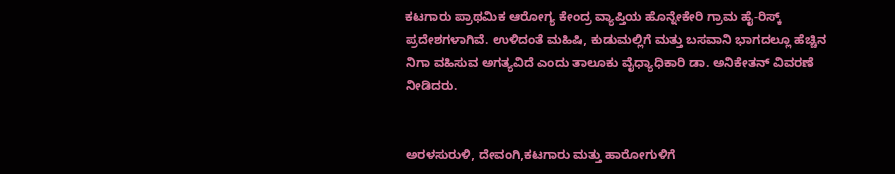ಕಟಗಾರು ಪ್ರಾಥಮಿಕ ಆರೋಗ್ಯ ಕೇಂದ್ರ ವ್ಯಾಪ್ತಿಯ ಹೊನ್ನೇಕೇರಿ ಗ್ರಾಮ ಹೈ-ರಿಸ್ಕ್ ಪ್ರದೇಶಗಳಾಗಿವೆ. ಉಳಿದಂತೆ ಮಹಿಷಿ, ಕುಡುಮಲ್ಲಿಗೆ ಮತ್ತು ಬಸವಾನಿ ಭಾಗದಲ್ಲೂ ಹೆಚ್ಚಿನ ನಿಗಾ ವಹಿಸುವ ಅಗತ್ಯವಿದೆ ಎಂದು ತಾಲೂಕು ವೈಧ್ಯಾಧಿಕಾರಿ ಡಾ. ಅನಿಕೇತನ್ ವಿವರಣೆ ನೀಡಿದರು.


ಅರಳಸುರುಳಿ, ದೇವಂಗಿ,ಕಟಗಾರು ಮತ್ತು ಹಾರೋಗುಳಿಗೆ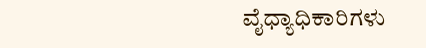ವೈಧ್ಯಾಧಿಕಾರಿಗಳು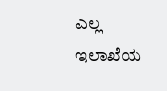ಎಲ್ಲ ಇಲಾಖೆಯ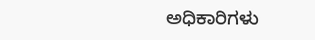ಅಧಿಕಾರಿಗಳು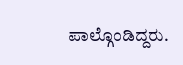ಪಾಲ್ಗೊಂಡಿದ್ದರು.